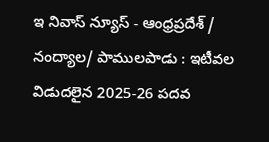ఇ నివాస్ న్యూస్ - ఆంధ్రప్రదేశ్ / నంద్యాల/ పాములపాడు : ఇటీవల విడుదలైన 2025-26 పదవ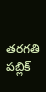తరగతి పబ్లిక్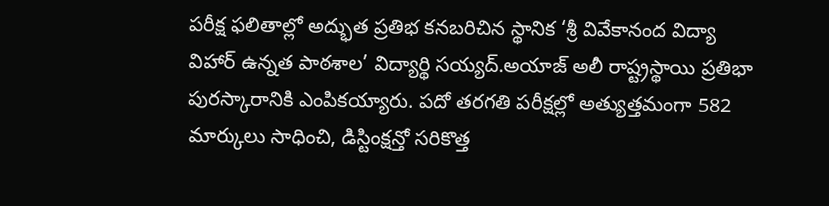పరీక్ష ఫలితాల్లో అద్భుత ప్రతిభ కనబరిచిన స్థానిక ‘శ్రీ వివేకానంద విద్యా విహార్ ఉన్నత పాఠశాల’ విద్యార్థి సయ్యద్.అయాజ్ అలీ రాష్ట్రస్థాయి ప్రతిభా పురస్కారానికి ఎంపికయ్యారు. పదో తరగతి పరీక్షల్లో అత్యుత్తమంగా 582 మార్కులు సాధించి, డిస్టింక్షన్తో సరికొత్త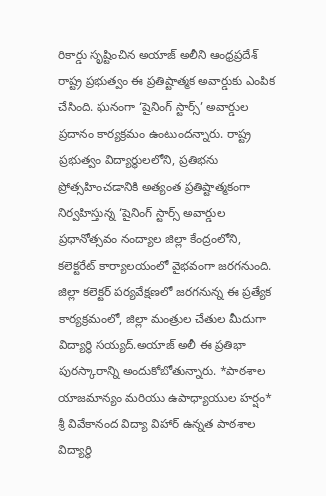రికార్డు సృష్టించిన అయాజ్ అలీని ఆంధ్రప్రదేశ్ రాష్ట్ర ప్రభుత్వం ఈ ప్రతిష్టాత్మక అవార్డుకు ఎంపిక చేసింది. ఘనంగా ‘షైనింగ్ స్టార్స్’ అవార్డుల ప్రదానం కార్యక్రమం ఉంటుందన్నారు. రాష్ట్ర ప్రభుత్వం విద్యార్థులలోని, ప్రతిభను ప్రోత్సహించడానికి అత్యంత ప్రతిష్టాత్మకంగా నిర్వహిస్తున్న ‘షైనింగ్ స్టార్స్ అవార్డుల ప్రధానోత్సవం నంద్యాల జిల్లా కేంద్రంలోని, కలెక్టరేట్ కార్యాలయంలో వైభవంగా జరగనుంది. జిల్లా కలెక్టర్ పర్యవేక్షణలో జరగనున్న ఈ ప్రత్యేక కార్యక్రమంలో, జిల్లా మంత్రుల చేతుల మీదుగా విద్యార్థి సయ్యద్.అయాజ్ అలీ ఈ ప్రతిభా పురస్కారాన్ని అందుకోబోతున్నారు. *పాఠశాల యాజమాన్యం మరియు ఉపాధ్యాయుల హర్షం* శ్రీ వివేకానంద విద్యా విహార్ ఉన్నత పాఠశాల విద్యార్థి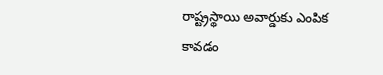రాష్ట్రస్థాయి అవార్డుకు ఎంపిక కావడం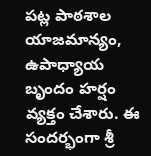పట్ల పాఠశాల యాజమాన్యం, ఉపాధ్యాయ బృందం హర్షం వ్యక్తం చేశారు. ఈ సందర్భంగా శ్రీ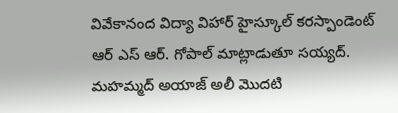వివేకానంద విద్యా విహార్ హైస్కూల్ కరస్పాండెంట్ ఆర్ ఎస్ ఆర్. గోపాల్ మాట్లాడుతూ సయ్యద్. మహమ్మద్ అయాజ్ అలీ మొదటి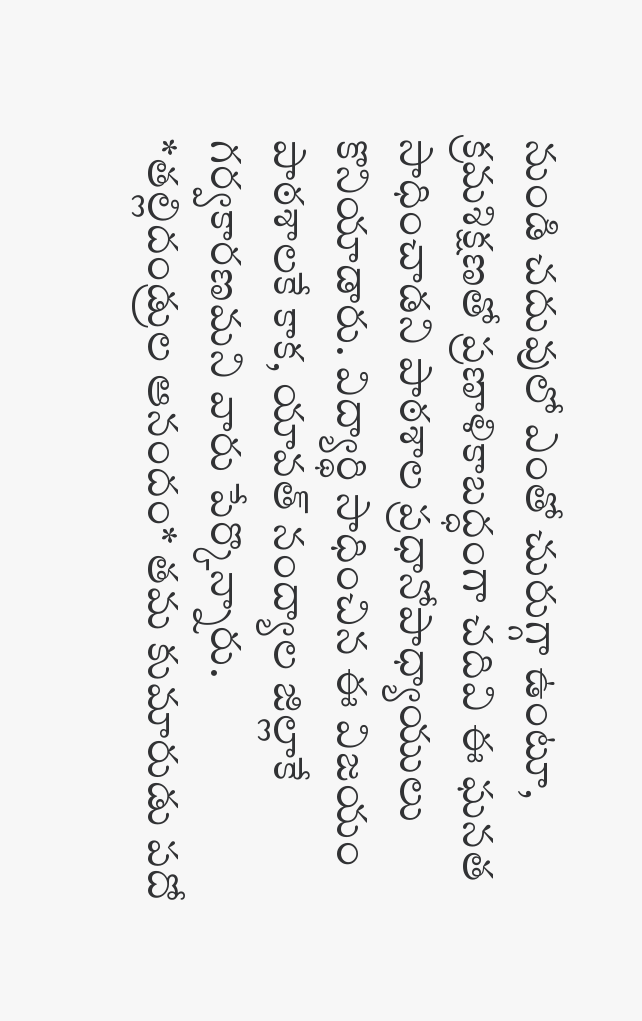నుండి చదువులో ఎంతో చురుగ్గా ఉంటూ, క్రమశిక్షణతో ప్రణాళికాబద్ధంగా చదివి ఈ ఘనత సాధించాడని పాఠశాల ప్రధానోపాధ్యాయులు కొనియాడారు. విద్యార్థి సాధించిన ఈ విజయం పాఠశాలకే కాక, యావత్ నంద్యాల జిల్లాకే గర్వకారణమని వారు పేర్కొన్నారు.
*తల్లిదండ్రుల ఆనందం* తమ కుమారుడు పదో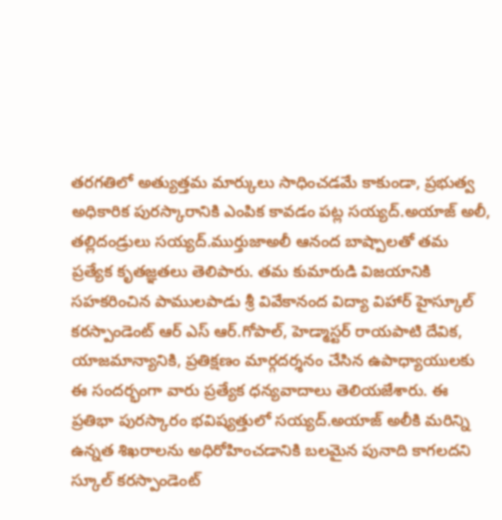తరగతిలో అత్యుత్తమ మార్కులు సాధించడమే కాకుండా, ప్రభుత్వ అధికారిక పురస్కారానికి ఎంపిక కావడం పట్ల సయ్యద్.అయాజ్ అలీ, తల్లిదండ్రులు సయ్యద్.ముర్తుజాఅలీ ఆనంద బాష్పాలతో తమ ప్రత్యేక కృతజ్ఞతలు తెలిపారు. తమ కుమారుడి విజయానికి సహకరించిన పాములపాడు శ్రీ వివేకానంద విద్యా విహార్ హైస్కూల్ కరస్పాండెంట్ ఆర్ ఎస్ ఆర్.గోపాల్, హెడ్మాస్టర్ రాయపాటి దేవిక, యాజమాన్యానికి, ప్రతిక్షణం మార్గదర్శనం చేసిన ఉపాధ్యాయులకు ఈ సందర్భంగా వారు ప్రత్యేక ధన్యవాదాలు తెలియజేశారు. ఈ ప్రతిభా పురస్కారం భవిష్యత్తులో సయ్యద్.అయాజ్ అలీకి మరిన్ని ఉన్నత శిఖరాలను అధిరోహించడానికి బలమైన పునాది కాగలదని స్కూల్ కరస్పాండెంట్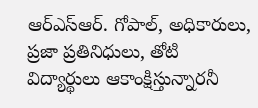ఆర్ఎస్ఆర్. గోపాల్, అధికారులు, ప్రజా ప్రతినిధులు, తోటి విద్యార్థులు ఆకాంక్షిస్తున్నారనీ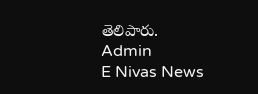తెలిపారు.
Admin
E Nivas News